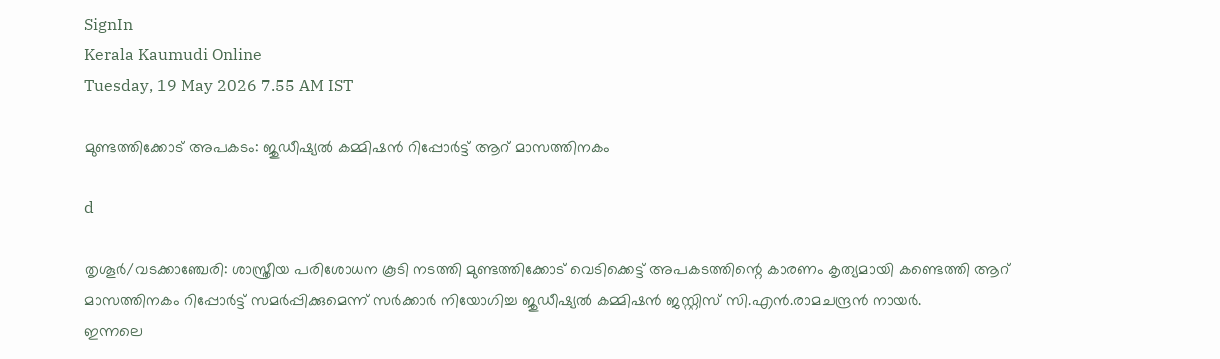SignIn
Kerala Kaumudi Online
Tuesday, 19 May 2026 7.55 AM IST

മുണ്ടത്തിക്കോട് അപകടം: ജുഡീഷ്യൽ കമ്മിഷൻ റിപ്പോർട്ട് ആറ് മാസത്തിനകം

d

തൃശൂർ/വടക്കാഞ്ചേരി: ശാസ്ത്രീയ പരിശോധന കൂടി നടത്തി മുണ്ടത്തിക്കോട് വെടിക്കെട്ട് അപകടത്തിന്റെ കാരണം കൃത്യമായി കണ്ടെത്തി ആറ് മാസത്തിനകം റിപ്പോർട്ട് സമർപ്പിക്കുമെന്ന് സർക്കാർ നിയോഗിച്ച ജുഡീഷ്യൽ കമ്മിഷൻ ജസ്റ്റിസ് സി.എൻ.രാമചന്ദ്രൻ നായർ.
ഇന്നലെ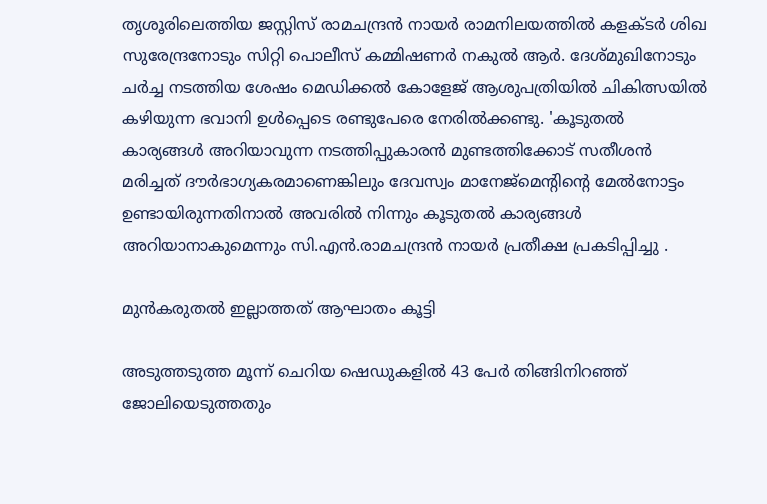തൃശൂരിലെത്തിയ ജസ്റ്റിസ് രാമചന്ദ്രൻ നായർ രാമനിലയത്തിൽ കളക്ടർ ശിഖ സുരേന്ദ്രനോടും സിറ്റി പൊലീസ് കമ്മിഷണർ നകുൽ ആർ. ദേശ്മുഖിനോടും ചർച്ച നടത്തിയ ശേഷം മെഡിക്കൽ കോളേജ് ആശുപത്രിയിൽ ചികിത്സയിൽ കഴിയുന്ന ഭവാനി ഉൾപ്പെടെ രണ്ടുപേരെ നേരിൽക്കണ്ടു. 'കൂടുതൽ കാര്യങ്ങൾ അറിയാവുന്ന നടത്തിപ്പുകാരൻ മുണ്ടത്തിക്കോട് സതീശൻ മരിച്ചത് ദൗർഭാഗ്യകരമാണെങ്കിലും ദേവസ്വം മാനേജ്‌മെന്റിന്റെ മേൽനോട്ടം ഉണ്ടായിരുന്നതിനാൽ അവരിൽ നിന്നും കൂടുതൽ കാര്യങ്ങൾ അറിയാനാകുമെന്നും സി.എൻ.രാമചന്ദ്രൻ നായർ പ്രതീക്ഷ പ്രകടിപ്പിച്ചു .

മുൻകരുതൽ ഇല്ലാത്തത് ആഘാതം കൂട്ടി

അടുത്തടുത്ത മൂന്ന് ചെറിയ ഷെഡുകളിൽ 43 പേർ തിങ്ങിനിറഞ്ഞ് ജോലിയെടുത്തതും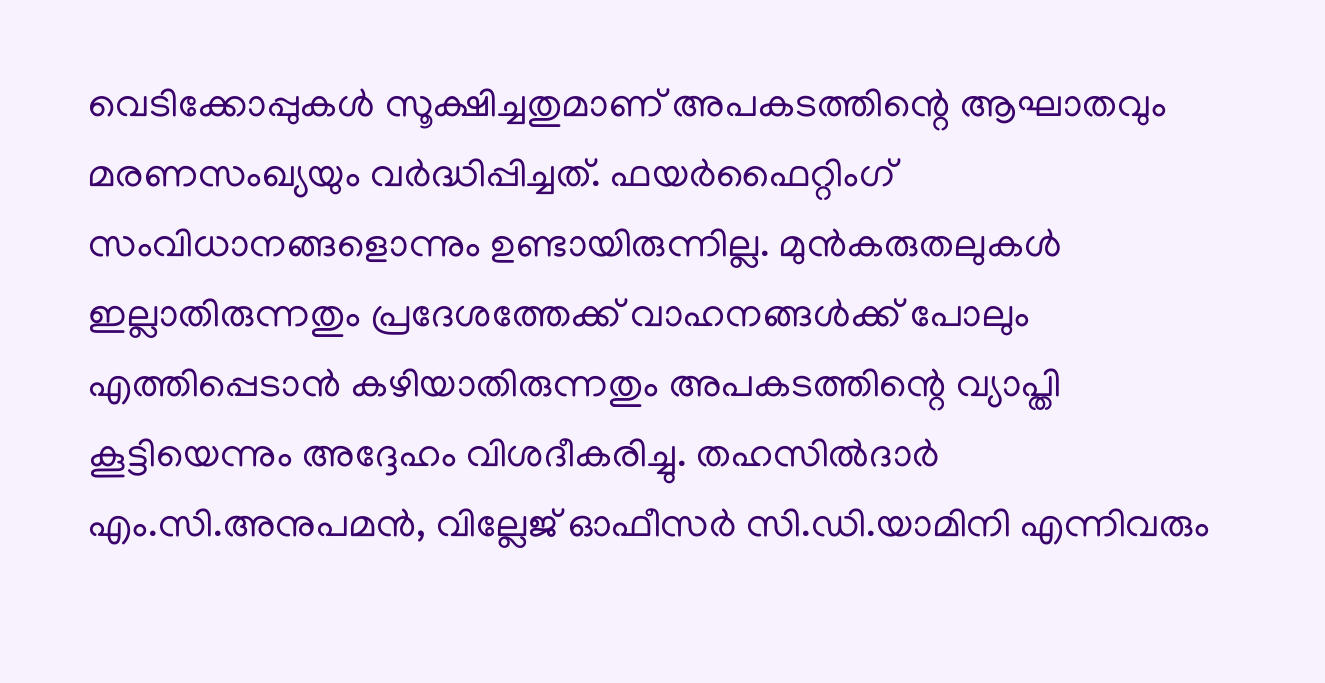വെടിക്കോപ്പുകൾ സൂക്ഷിച്ചതുമാണ് അപകടത്തിന്റെ ആഘാതവും മരണസംഖ്യയും വർദ്ധിപ്പിച്ചത്. ഫയർഫൈറ്റിംഗ് സംവിധാനങ്ങളൊന്നും ഉണ്ടായിരുന്നില്ല. മുൻകരുതലുകൾ ഇല്ലാതിരുന്നതും പ്രദേശത്തേക്ക് വാഹനങ്ങൾക്ക് പോലും എത്തിപ്പെടാൻ കഴിയാതിരുന്നതും അപകടത്തിന്റെ വ്യാപ്തി കൂട്ടിയെന്നും അദ്ദേഹം വിശദീകരിച്ചു. തഹസിൽദാർ എം.സി.അനുപമൻ, വില്ലേജ് ഓഫീസർ സി.ഡി.യാമിനി എന്നിവരും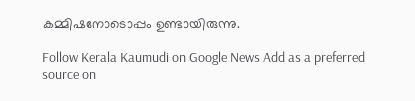കമ്മിഷനോടൊപ്പം ഉണ്ടായിരുന്നു.

Follow Kerala Kaumudi on Google News Add as a preferred source on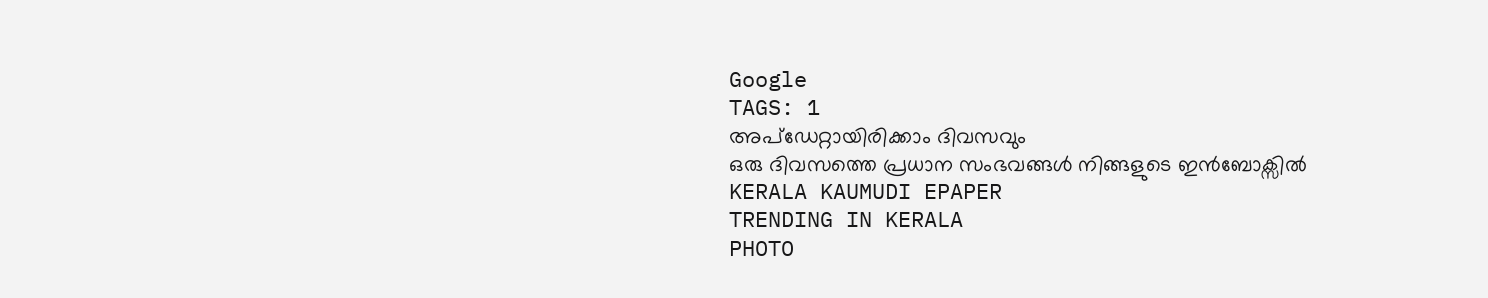Google
TAGS: 1
അപ്ഡേറ്റായിരിക്കാം ദിവസവും
ഒരു ദിവസത്തെ പ്രധാന സംഭവങ്ങൾ നിങ്ങളുടെ ഇൻബോക്സിൽ
KERALA KAUMUDI EPAPER
TRENDING IN KERALA
PHOTO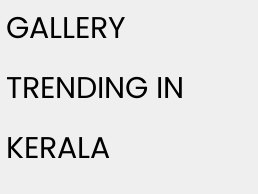GALLERY
TRENDING IN KERALA